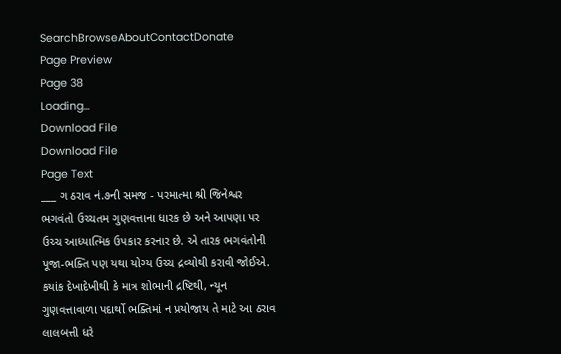SearchBrowseAboutContactDonate
Page Preview
Page 38
Loading...
Download File
Download File
Page Text
___ ગ ઠરાવ નં.૭ની સમજ - પરમાત્મા શ્રી જિનેશ્વર ભગવંતો ઉચ્ચતમ ગુણવત્તાના ધારક છે અને આપણા પર ઉચ્ચ આધ્યાત્મિક ઉપકાર કરનાર છે. એ તારક ભગવંતોની પૂજા-ભક્તિ પણ યથા યોગ્ય ઉચ્ચ દ્રવ્યોથી કરાવી જોઈએ. કયાંક દેખાદેખીથી કે માત્ર શોભાની દ્રષ્ટિથી, ન્યૂન ગુણવત્તાવાળા પદાર્થો ભક્તિમાં ન પ્રયોજાય તે માટે આ ઠરાવ લાલબત્તી ધરે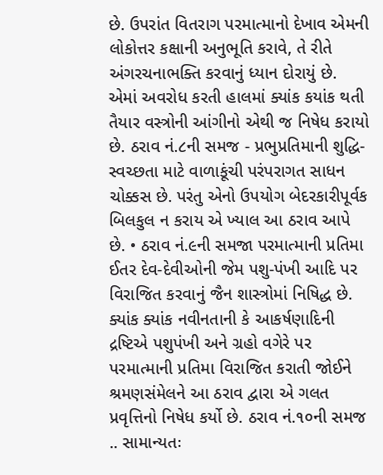છે. ઉપરાંત વિતરાગ પરમાત્માનો દેખાવ એમની લોકોત્તર કક્ષાની અનુભૂતિ કરાવે, તે રીતે અંગરચનાભક્તિ કરવાનું ધ્યાન દોરાયું છે. એમાં અવરોધ કરતી હાલમાં ક્યાંક કયાંક થતી તૈયાર વસ્ત્રોની આંગીનો એથી જ નિષેધ કરાયો છે. ઠરાવ નં.૮ની સમજ - પ્રભુપ્રતિમાની શુદ્ધિ- સ્વચ્છતા માટે વાળાકૂંચી પરંપરાગત સાધન ચોક્કસ છે. પરંતુ એનો ઉપયોગ બેદરકારીપૂર્વક બિલકુલ ન કરાય એ ખ્યાલ આ ઠરાવ આપે છે. • ઠરાવ નં.૯ની સમજા પરમાત્માની પ્રતિમા ઈતર દેવ-દેવીઓની જેમ પશુ-પંખી આદિ પર વિરાજિત કરવાનું જૈન શાસ્ત્રોમાં નિષિદ્ધ છે. ક્યાંક ક્યાંક નવીનતાની કે આકર્ષણાદિની દ્રષ્ટિએ પશુપંખી અને ગ્રહો વગેરે પર પરમાત્માની પ્રતિમા વિરાજિત કરાતી જોઈને શ્રમણસંમેલને આ ઠરાવ દ્વારા એ ગલત પ્રવૃત્તિનો નિષેધ કર્યો છે. ઠરાવ નં.૧૦ની સમજ .. સામાન્યતઃ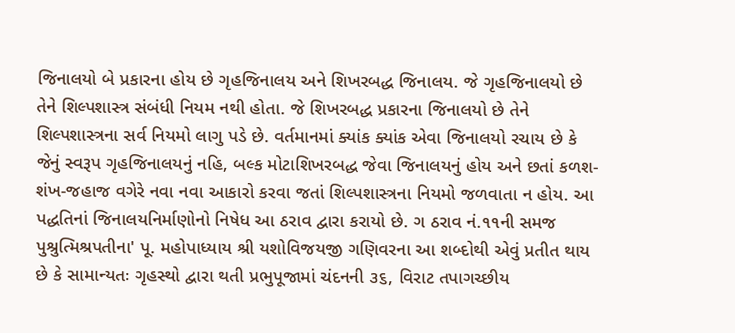જિનાલયો બે પ્રકારના હોય છે ગૃહજિનાલય અને શિખરબદ્ધ જિનાલય. જે ગૃહજિનાલયો છે તેને શિલ્પશાસ્ત્ર સંબંધી નિયમ નથી હોતા. જે શિખરબદ્ધ પ્રકારના જિનાલયો છે તેને શિલ્પશાસ્ત્રના સર્વ નિયમો લાગુ પડે છે. વર્તમાનમાં ક્યાંક ક્યાંક એવા જિનાલયો રચાય છે કે જેનું સ્વરૂપ ગૃહજિનાલયનું નહિ, બલ્ક મોટાશિખરબદ્ધ જેવા જિનાલયનું હોય અને છતાં કળશ-શંખ-જહાજ વગેરે નવા નવા આકારો કરવા જતાં શિલ્પશાસ્ત્રના નિયમો જળવાતા ન હોય. આ પદ્ધતિનાં જિનાલયનિર્માણોનો નિષેધ આ ઠરાવ દ્વારા કરાયો છે. ગ ઠરાવ નં.૧૧ની સમજ પુશ્રુત્મિશ્રપતીના' પૂ. મહોપાધ્યાય શ્રી યશોવિજયજી ગણિવરના આ શબ્દોથી એવું પ્રતીત થાય છે કે સામાન્યતઃ ગૃહસ્થો દ્વારા થતી પ્રભુપૂજામાં ચંદનની ૩૬, વિરાટ તપાગચ્છીય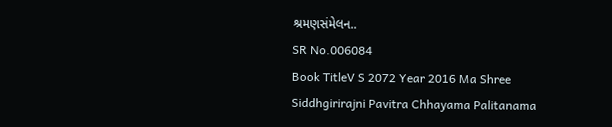શ્રમણસંમેલન..
SR No.006084
Book TitleV S 2072 Year 2016 Ma Shree Siddhgirirajni Pavitra Chhayama Palitanama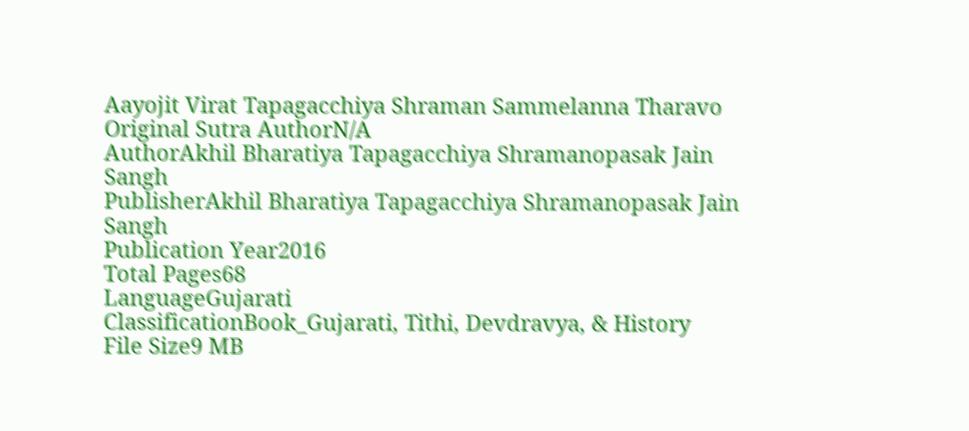Aayojit Virat Tapagacchiya Shraman Sammelanna Tharavo
Original Sutra AuthorN/A
AuthorAkhil Bharatiya Tapagacchiya Shramanopasak Jain Sangh
PublisherAkhil Bharatiya Tapagacchiya Shramanopasak Jain Sangh
Publication Year2016
Total Pages68
LanguageGujarati
ClassificationBook_Gujarati, Tithi, Devdravya, & History
File Size9 MB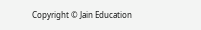Copyright © Jain Education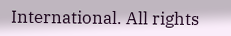International. All rights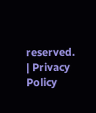reserved. | Privacy Policy